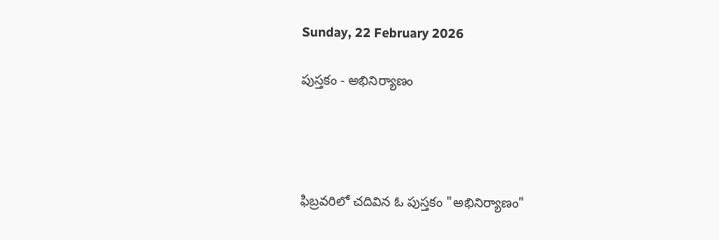Sunday, 22 February 2026

పుస్తకం - అభినిర్యాణం




ఫిబ్రవరిలో చదివిన ఓ పుస్తకం "అభినిర్యాణం"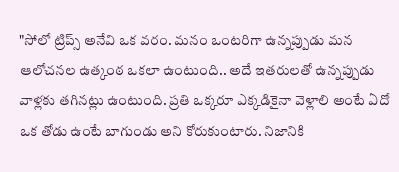"సోలో ట్రిప్స్ అనేవి ఒక వరం. మనం ఒంటరిగా ఉన్నప్పుడు మన ఆలోచనల ఉత్కంఠ ఒకలా ఉంటుంది.. అదే ఇతరులతో ఉన్నప్పుడు వాళ్లకు తగినట్లు ఉంటుంది. ప్రతి ఒక్కరూ ఎక్కడికైనా వెళ్లాలి అంటే ఏదో ఒక తోడు ఉంటే బాగుండు అని కోరుకుంటారు. నిజానికి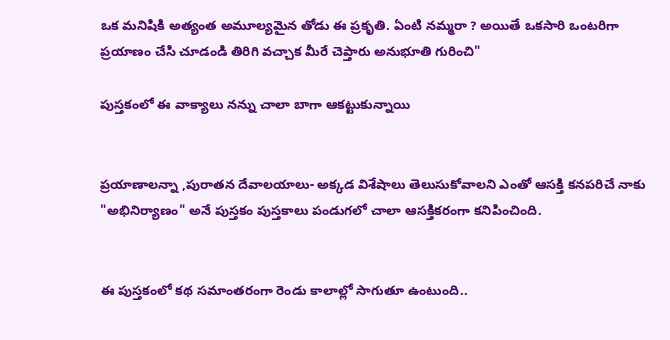ఒక మనిషికి అత్యంత అమూల్యమైన తోడు ఈ ప్రకృతి. ఏంటి నమ్మరా ? అయితే ఒకసారి ఒంటరిగా ప్రయాణం చేసి చూడండి తిరిగి వచ్చాక మీరే చెప్తారు అనుభూతి గురించి"

పుస్తకంలో ఈ వాక్యాలు నన్ను చాలా బాగా ఆకట్టుకున్నాయి


ప్రయాణాలన్నా ,పురాతన దేవాలయాలు- అక్కడ విశేషాలు తెలుసుకోవాలని ఎంతో ఆసక్తి కనపరిచే నాకు "అభినిర్యాణం" అనే పుస్తకం పుస్తకాలు పండుగలో చాలా ఆసక్తికరంగా కనిపించింది.


ఈ పుస్తకంలో కథ సమాంతరంగా రెండు కాలాల్లో సాగుతూ ఉంటుంది..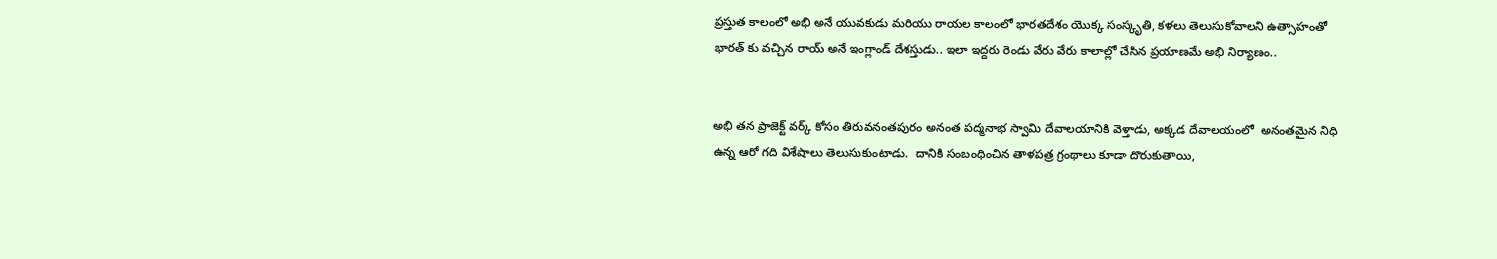ప్రస్తుత కాలంలో అభి అనే యువకుడు మరియు రాయల కాలంలో భారతదేశం యొక్క సంస్కృతి, కళలు తెలుసుకోవాలని ఉత్సాహంతో భారత్ కు వచ్చిన రాయ్ అనే ఇంగ్లాండ్ దేశస్తుడు.. ఇలా ఇద్దరు రెండు వేరు వేరు కాలాల్లో చేసిన ప్రయాణమే అభి నిర్యాణం..


అభి తన ప్రాజెక్ట్ వర్క్ కోసం తిరువనంతపురం అనంత పద్మనాభ స్వామి దేవాలయానికి వెళ్తాడు, అక్కడ దేవాలయంలో  అనంతమైన నిధి ఉన్న ఆరో గది విశేషాలు తెలుసుకుంటాడు.  దానికి సంబంధించిన తాళపత్ర గ్రంథాలు కూడా దొరుకుతాయి,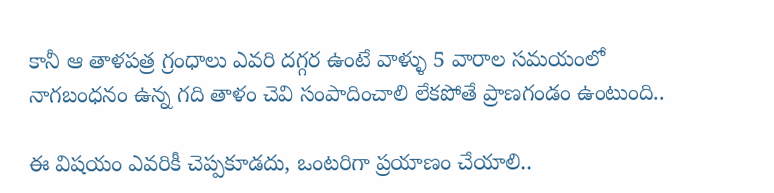కానీ ఆ తాళపత్ర గ్రంధాలు ఎవరి దగ్గర ఉంటే వాళ్ళు 5 వారాల సమయంలో నాగబంధనం ఉన్న గది తాళం చెవి సంపాదించాలి లేకపోతే ప్రాణగండం ఉంటుంది..

ఈ విషయం ఎవరికీ చెప్పకూడదు, ఒంటరిగా ప్రయాణం చేయాలి..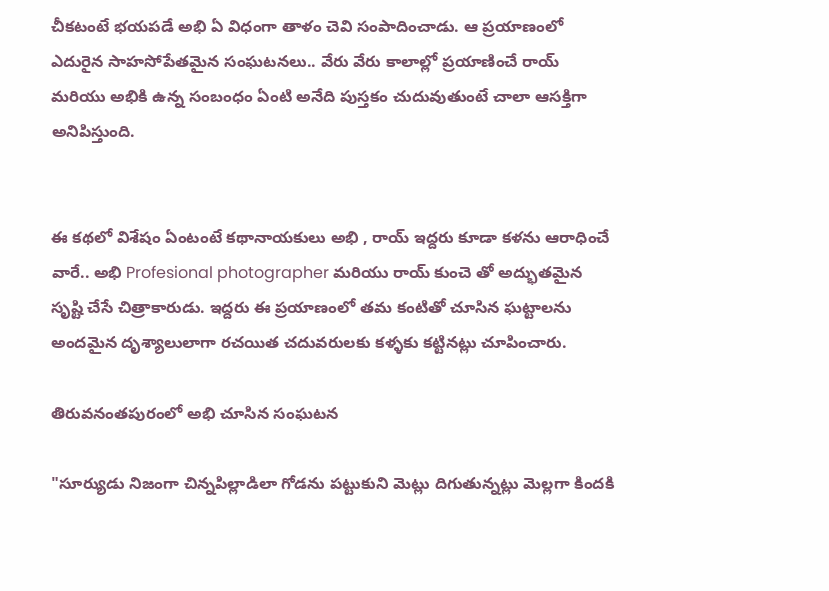చీకటంటే భయపడే అభి ఏ విధంగా తాళం చెవి సంపాదించాడు. ఆ ప్రయాణంలో ఎదురైన సాహసోపేతమైన సంఘటనలు.. వేరు వేరు కాలాల్లో ప్రయాణించే రాయ్ మరియు అభికి ఉన్న సంబంధం ఏంటి అనేది పుస్తకం చుదువుతుంటే చాలా ఆసక్తిగా అనిపిస్తుంది.


ఈ కథలో విశేషం ఏంటంటే కథానాయకులు అభి , రాయ్ ఇద్దరు కూడా కళను ఆరాధించే వారే.. అభి Profesional photographer మరియు రాయ్ కుంచె తో అద్భుతమైన సృష్టి చేసే చిత్రాకారుడు. ఇద్దరు ఈ ప్రయాణంలో తమ కంటితో చూసిన ఘట్టాలను అందమైన దృశ్యాలులాగా రచయిత చదువరులకు కళ్ళకు కట్టినట్లు చూపించారు.

తిరువనంతపురంలో అభి చూసిన సంఘటన

"సూర్యుడు నిజంగా చిన్నపిల్లాడిలా గోడను పట్టుకుని మెట్లు దిగుతున్నట్లు మెల్లగా కిందకి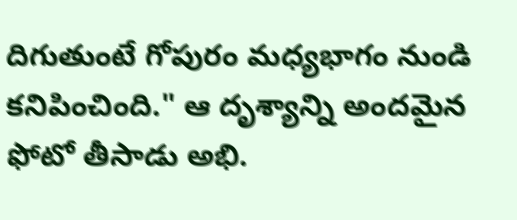దిగుతుంటే గోపురం మధ్యభాగం నుండి కనిపించింది." ఆ దృశ్యాన్ని అందమైన ఫోటో తీసాడు అభి.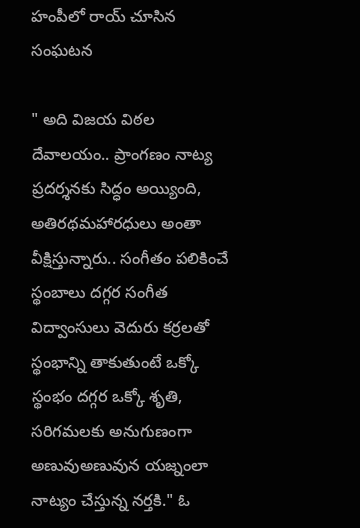హంపీలో రాయ్ చూసిన సంఘటన

" అది విజయ విఠల దేవాలయం.. ప్రాంగణం నాట్య ప్రదర్శనకు సిద్ధం అయ్యింది, అతిరథమహారధులు అంతా వీక్షిస్తున్నారు.. సంగీతం పలికించే స్థంబాలు దగ్గర సంగీత విద్వాంసులు వెదురు కర్రలతో స్థంభాన్ని తాకుతుంటే ఒక్కో స్థంభం దగ్గర ఒక్కో శృతి, సరిగమలకు అనుగుణంగా అణువుఅణువున యజ్నంలా నాట్యం చేస్తున్న నర్తకి." ఓ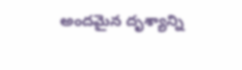అందమైన దృశ్యాన్ని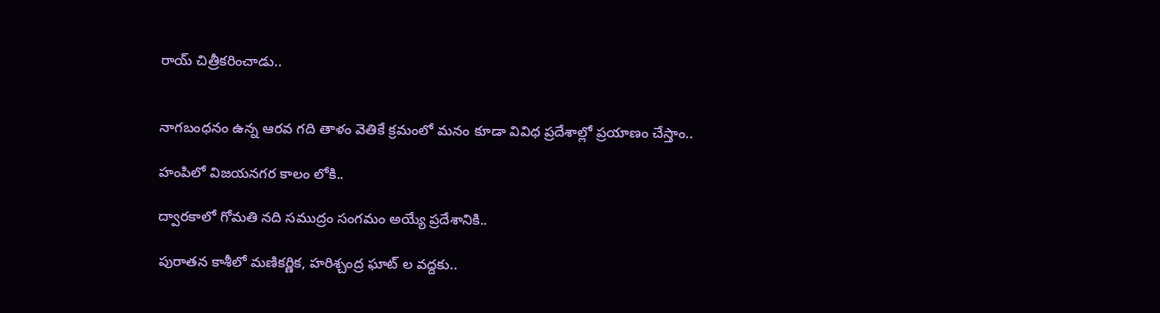రాయ్ చిత్రీకరించాడు..


నాగబంధనం ఉన్న ఆరవ గది తాళం వెతికే క్రమంలో మనం కూడా వివిధ ప్రదేశాల్లో ప్రయాణం చేస్తాం..

హంపిలో విజయనగర కాలం లోకి..

ద్వారకాలో గోమతి నది సముద్రం సంగమం అయ్యే ప్రదేశానికి..

పురాతన కాశీలో మణికర్ణిక, హరిశ్చంద్ర ఘాట్ ల వద్దకు..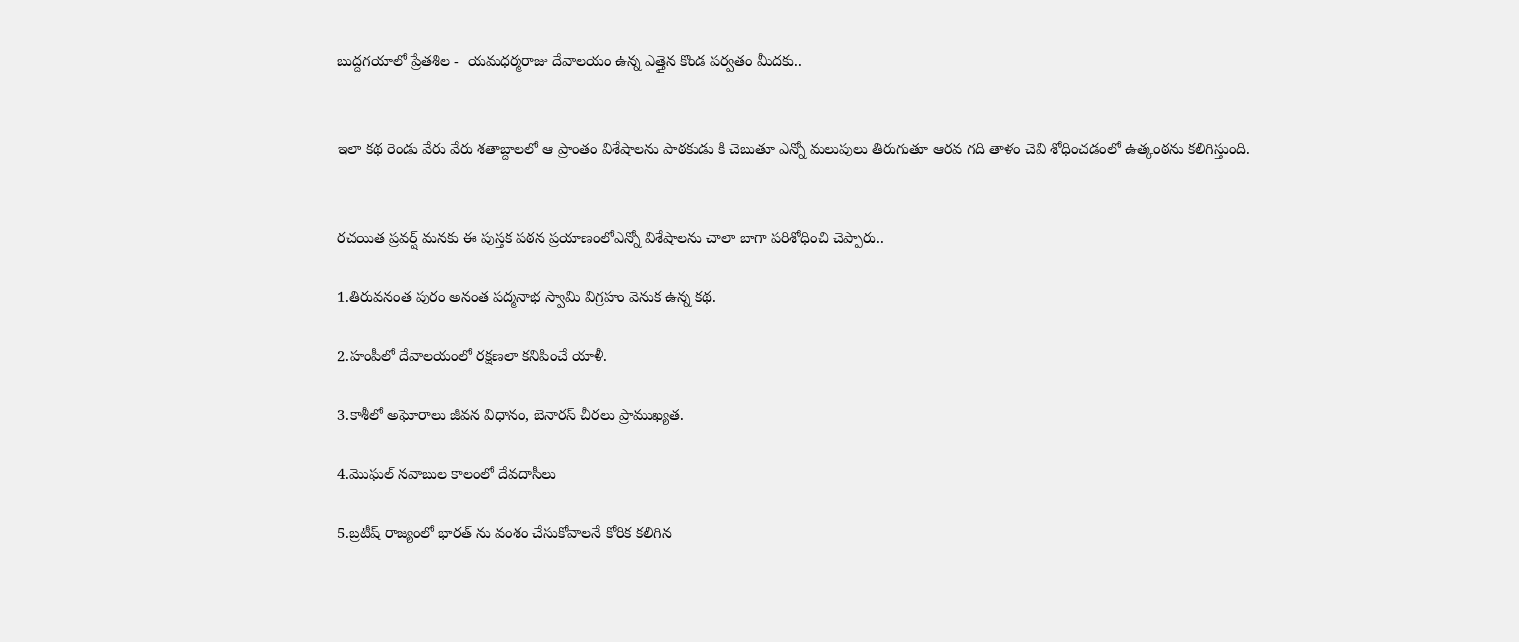బుద్దగయాలో ప్రేతశిల -  యమధర్మరాజు దేవాలయం ఉన్న ఎత్తైన కొండ పర్వతం మీదకు..


ఇలా కథ రెండు వేరు వేరు శతాబ్దాలలో ఆ ప్రాంతం విశేషాలను పాఠకుడు కి చెబుతూ ఎన్నో మలుపులు తిరుగుతూ ఆరవ గది తాళం చెవి శోధించడంలో ఉత్కంఠను కలిగిస్తుంది.


రచయిత ప్రవర్ష్ మనకు ఈ పుస్తక పఠన ప్రయాణంలోఎన్నో విశేషాలను చాలా బాగా పరిశోధించి చెప్పారు..

1.తిరువనంత పురం అనంత పద్మనాభ స్వామి విగ్రహం వెనుక ఉన్న కథ.

2.హంపీలో దేవాలయంలో రక్షణలా కనిపించే యాళీ.

3.కాశీలో అఘోరాలు జీవన విధానం, బెనారస్ చీరలు ప్రాముఖ్యత.

4.మొఘల్ నవాబుల కాలంలో దేవదాసీలు

5.బ్రటీష్ రాజ్యంలో భారత్ ను వంశం చేసుకోవాలనే కోరిక కలిగిన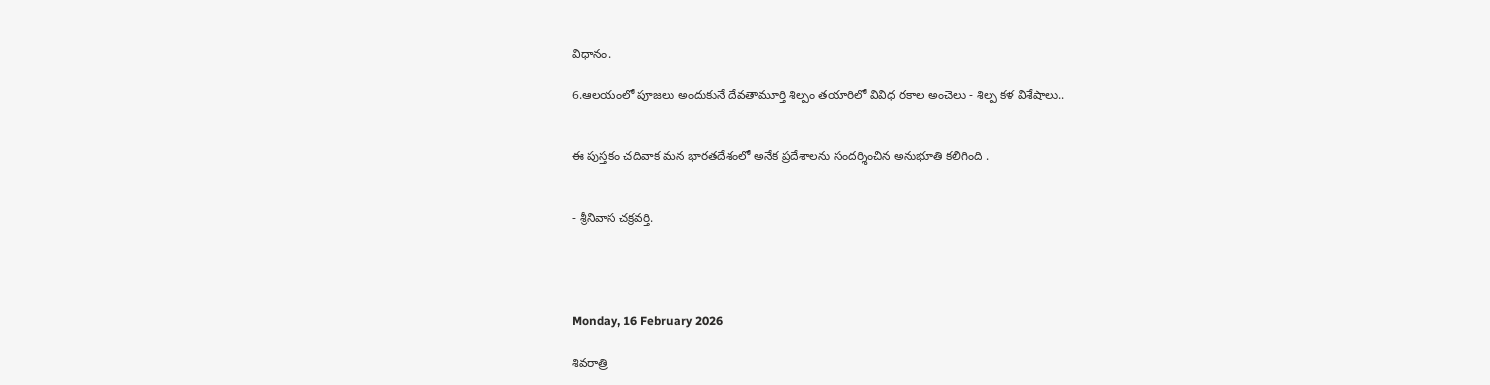విధానం.

6.ఆలయంలో పూజలు అందుకునే దేవతామూర్తి శిల్పం తయారిలో వివిధ రకాల అంచెలు - శిల్ప కళ విశేషాలు..


ఈ పుస్తకం చదివాక మన భారతదేశంలో అనేక ప్రదేశాలను సందర్శించిన అనుభూతి కలిగింది .


- శ్రీనివాస చక్రవర్తి.




Monday, 16 February 2026

శివరాత్రి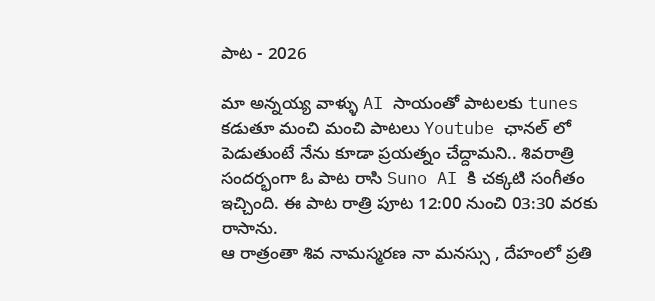పాట - 2026

మా అన్నయ్య వాళ్ళు AI సాయంతో పాటలకు tunes కడుతూ మంచి మంచి పాటలు Youtube ఛానల్ లో పెడుతుంటే నేను కూడా ప్రయత్నం చేద్దామని.. శివరాత్రి సందర్భంగా ఓ పాట రాసి Suno AI కి చక్కటి సంగీతం ఇచ్చింది. ఈ పాట రాత్రి పూట 12:00 నుంచి 03:30 వరకు రాసాను.
ఆ రాత్రంతా శివ నామస్మరణ నా మనస్సు , దేహంలో ప్రతి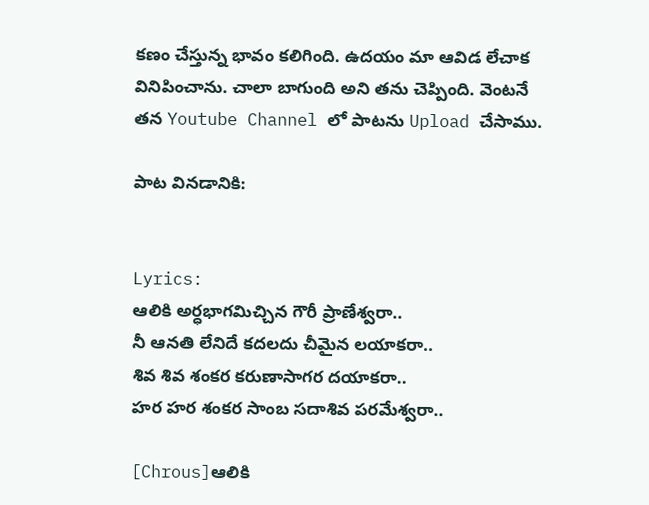కణం చేస్తున్న భావం కలిగింది. ఉదయం మా ఆవిడ లేచాక వినిపించాను. చాలా బాగుంది అని తను చెప్పింది. వెంటనే తన Youtube Channel లో పాటను Upload చేసాము.

పాట వినడానికి:


Lyrics:
ఆలికి అర్ధభాగమిచ్చిన గౌరీ ప్రాణేశ్వరా..
నీ ఆనతి లేనిదే కదలదు చీమైన లయాకరా..
శివ శివ శంకర కరుణాసాగర దయాకరా..
హర హర శంకర సాంబ సదాశివ పరమేశ్వరా..

[Chrous]ఆలికి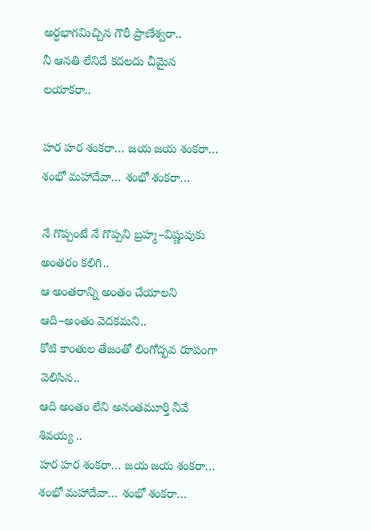అర్ధభాగమిచ్చిన గౌరీ ప్రాణేశ్వరా..
నీ ఆనతి లేనిదే కదలదు చీమైన లయాకరా..

హర హర శంకరా… జయ జయ శంకరా…
శంభో మహాదేవా… శంభో శంకరా…

నే గొప్పంటే నే గొప్పని బ్రహ్మ–విష్ణువుకు అంతరం కలిగి..
ఆ అంతరాన్ని అంతం చేయాలని
ఆది–అంతం వెదకమని..
కోటి కాంతుల తేజంతో లింగోద్భవ రూపంగా వెలిసిన..
ఆది అంతం లేని అనంతమూర్తి నీవే శివయ్య ..
హర హర శంకరా… జయ జయ శంకరా… శంభో మహాదేవా… శంభో శంకరా…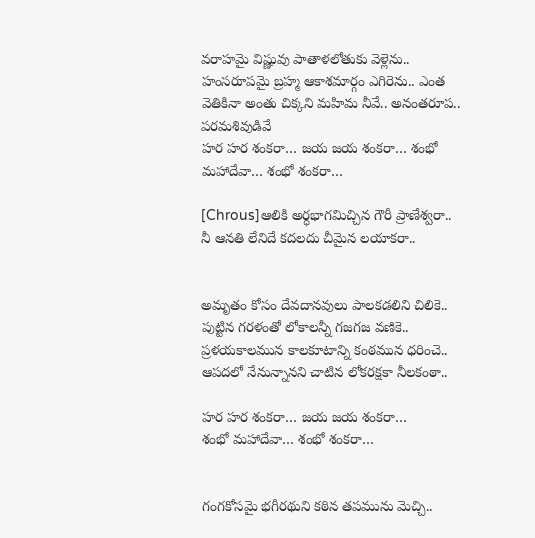వరాహమై విష్ణువు పాతాళలోతుకు వెళ్లెను.. హంసరూపమై బ్రహ్మ ఆకాశమార్గం ఎగిరెను.. ఎంత వెతికినా అంతు చిక్కని మహిమ నీవే.. అనంతరూప.. పరమశివుడివే
హర హర శంకరా… జయ జయ శంకరా… శంభో మహాదేవా… శంభో శంకరా…

[Chrous]ఆలికి అర్ధభాగమిచ్చిన గౌరీ ప్రాణేశ్వరా..
నీ ఆనతి లేనిదే కదలదు చీమైన లయాకరా..


అమృతం కోసం దేవదానవులు పాలకడలిని చిలికె..
పుట్టిన గరళంతో లోకాలన్నీ గజగజ వణికె..
ప్రళయకాలమున కాలకూటాన్ని కంఠమున ధరించె..
ఆపదలో నేనున్నానని చాటిన లోకరక్షకా నీలకంఠా..

హర హర శంకరా… జయ జయ శంకరా…
శంభో మహాదేవా… శంభో శంకరా…


గంగకోసమై భగీరథుని కఠిన తపమును మెచ్చి..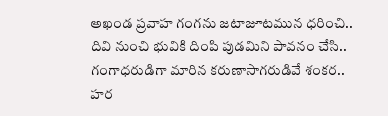అఖండ ప్రవాహ గంగను జటాజూటమున ధరించి..
దివి నుంచి భువికి దింపి పుడమిని పావనం చేసి..
గంగాధరుడిగా మారిన కరుణాసాగరుడివే శంకర..
హర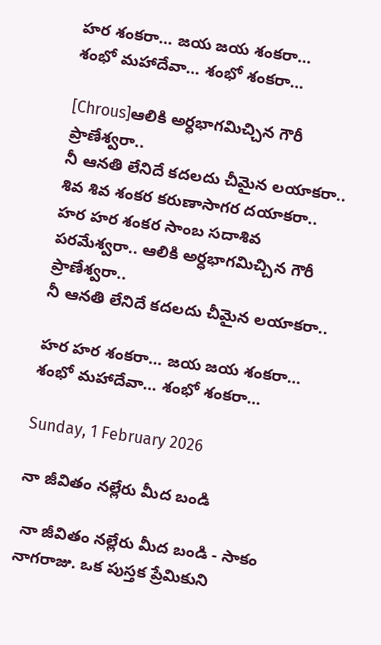హర శంకరా… జయ జయ శంకరా…
శంభో మహాదేవా… శంభో శంకరా…

[Chrous]ఆలికి అర్ధభాగమిచ్చిన గౌరీ ప్రాణేశ్వరా..
నీ ఆనతి లేనిదే కదలదు చీమైన లయాకరా..
శివ శివ శంకర కరుణాసాగర దయాకరా..
హర హర శంకర సాంబ సదాశివ పరమేశ్వరా.. ఆలికి అర్ధభాగమిచ్చిన గౌరీ ప్రాణేశ్వరా..
నీ ఆనతి లేనిదే కదలదు చీమైన లయాకరా..

హర హర శంకరా… జయ జయ శంకరా… శంభో మహాదేవా… శంభో శంకరా…

Sunday, 1 February 2026

నా జీవితం నల్లేరు మీద బండి

 నా జీవితం నల్లేరు మీద బండి - సాకం నాగరాజు. ఒక పుస్తక ప్రేమికుని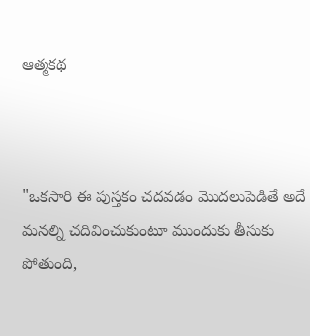ఆత్మకథ



"ఒకసారి ఈ పుస్తకం చదవడం మొదలుపెడితే అదే మనల్ని చదివించుకుంటూ ముందుకు తీసుకు పోతుంది,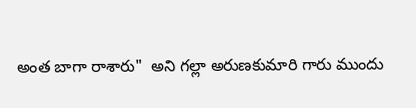అంత బాగా రాశారు"  అని గల్లా అరుణకుమారి గారు ముందు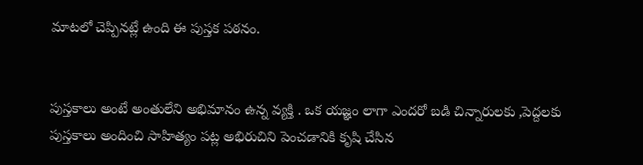మాటలో చెప్పినట్లే ఉంది ఈ పుస్తక పఠనం.


పుస్తకాలు అంటే అంతులేని అభిమానం ఉన్న వ్యక్తి . ఒక యజ్ఞం లాగా ఎందరో బడి చిన్నారులకు ,పెద్దలకు పుస్తకాలు అందించి సాహిత్యం పట్ల అభిరుచిని పెంచడానికి కృషి చేసిన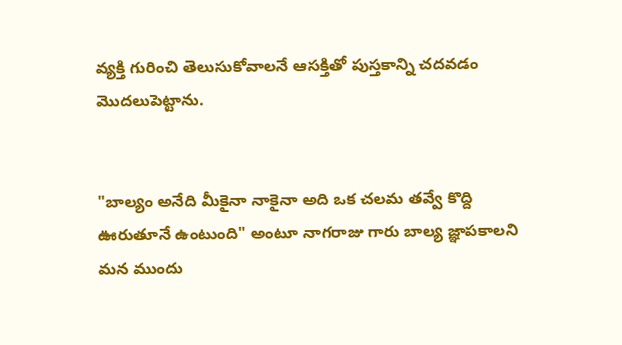వ్యక్తి గురించి తెలుసుకోవాలనే ఆసక్తితో పుస్తకాన్ని చదవడం మొదలుపెట్టాను.


"బాల్యం అనేది మీకైనా నాకైనా అది ఒక చలమ తవ్వే కొద్ది ఊరుతూనే ఉంటుంది" అంటూ నాగరాజు గారు బాల్య జ్ఞాపకాలని మన ముందు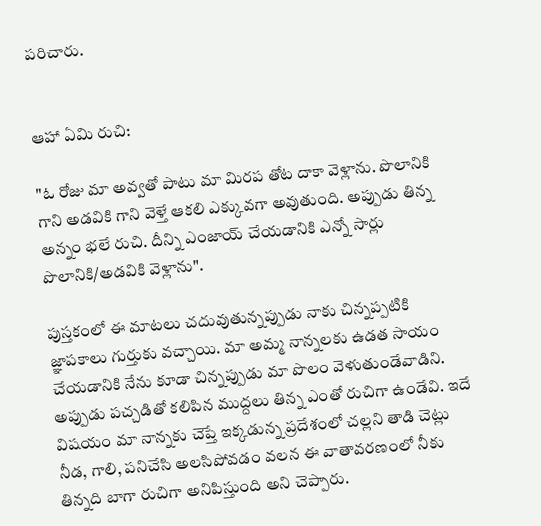పరిచారు.


ఆహా ఏమి రుచి:

"ఓ రోజు మా అవ్వతో పాటు మా మిరప తోట దాకా వెళ్లాను. పొలానికి గాని అడవికి గాని వెళ్తే ఆకలి ఎక్కువగా అవుతుంది. అప్పుడు తిన్న అన్నం భలే రుచి. దీన్ని ఎంజాయ్ చేయడానికి ఎన్నో సార్లు పొలానికి/అడవికి వెళ్లాను".

పుస్తకంలో ఈ మాటలు చదువుతున్నప్పుడు నాకు చిన్నప్పటికి జ్ఞాపకాలు గుర్తుకు వచ్చాయి. మా అమ్మ నాన్నలకు ఉడత సాయం చేయడానికి నేను కూడా చిన్నప్పుడు మా పొలం వెళుతుండేవాడిని. అప్పుడు పచ్చడితో కలిపిన ముద్దలు తిన్న ఎంతో రుచిగా ఉండేవి. ఇదే విషయం మా నాన్నకు చెప్తే ఇక్కడున్న ప్రదేశంలో చల్లని తాడి చెట్లు నీడ, గాలి, పనిచేసి అలసిపోవడం వలన ఈ వాతావరణంలో నీకు తిన్నది బాగా రుచిగా అనిపిస్తుంది అని చెప్పారు.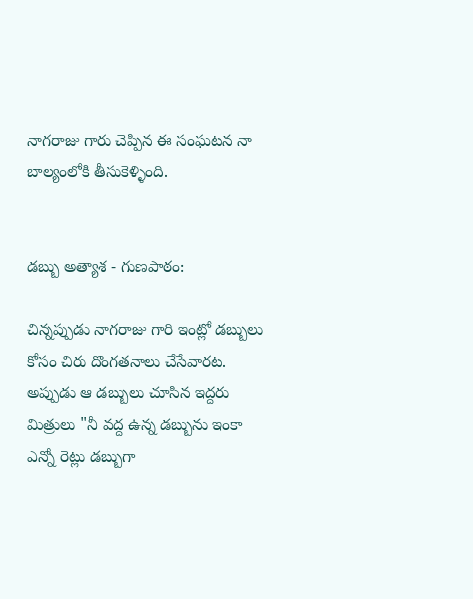నాగరాజు గారు చెప్పిన ఈ సంఘటన నా బాల్యంలోకి తీసుకెళ్ళింది.


డబ్బు అత్యాశ - గుణపాఠం:

చిన్నప్పుడు నాగరాజు గారి ఇంట్లో డబ్బులు కోసం చిరు దొంగతనాలు చేసేవారట. అప్పుడు ఆ డబ్బులు చూసిన ఇద్దరు మిత్రులు "నీ వద్ద ఉన్న డబ్బును ఇంకా ఎన్నో రెట్లు డబ్బుగా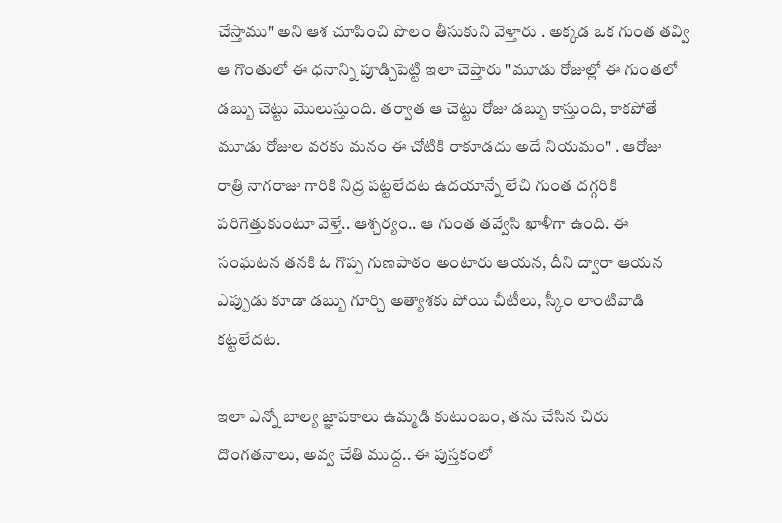చేస్తాము" అని ఆశ చూపించి పొలం తీసుకుని వెళ్తారు . అక్కడ ఒక గుంత తవ్వి ఆ గొంతులో ఈ ధనాన్ని పూడ్చిపెట్టి ఇలా చెప్తారు "మూడు రోజుల్లో ఈ గుంతలో డబ్బు చెట్టు మొలుస్తుంది. తర్వాత ఆ చెట్టు రోజు డబ్బు కాస్తుంది, కాకపోతే మూడు రోజుల వరకు మనం ఈ చోటికి రాకూడదు అదే నియమం" . ఆరోజు రాత్రి నాగరాజు గారికి నిద్ర పట్టలేదట ఉదయాన్నే లేచి గుంత దగ్గరికి పరిగెత్తుకుంటూ వెళ్తే.. ఆశ్చర్యం.. ఆ గుంత తవ్వేసి ఖాళీగా ఉంది. ఈ సంఘటన తనకి ఓ గొప్ప గుణపాఠం అంటారు ఆయన, దీని ద్వారా ఆయన ఎప్పుడు కూడా డబ్బు గూర్చి అత్యాశకు పోయి చీటీలు, స్కీం లాంటివాడి కట్టలేదట.

ఇలా ఎన్నో బాల్య జ్ఞాపకాలు ఉమ్మడి కుటుంబం, తను చేసిన చిరు దొంగతనాలు, అవ్వ చేతి ముద్ద.. ఈ పుస్తకంలో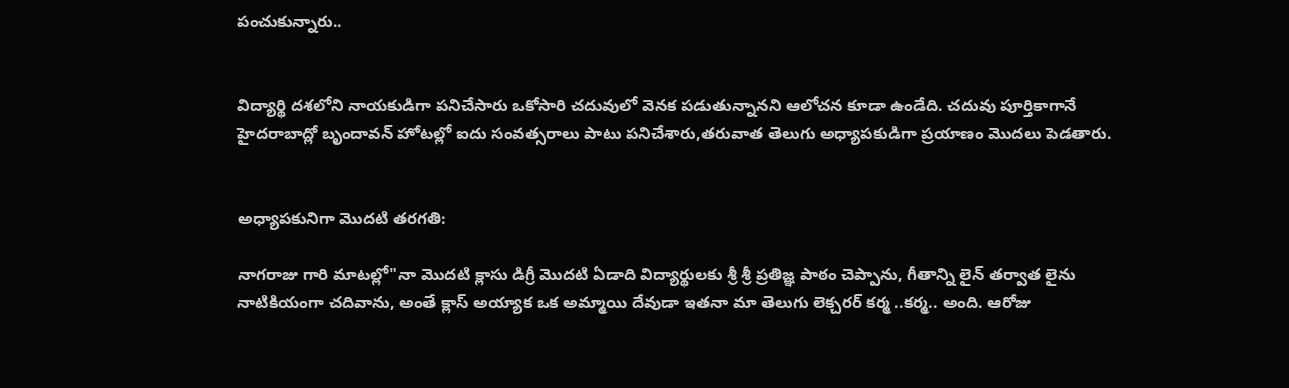పంచుకున్నారు..


విద్యార్థి దశలోని నాయకుడిగా పనిచేసారు ఒకోసారి చదువులో వెనక పడుతున్నానని ఆలోచన కూడా ఉండేది. చదువు పూర్తికాగానే హైదరాబాద్లో బృందావన్ హోటల్లో ఐదు సంవత్సరాలు పాటు పనిచేశారు,తరువాత తెలుగు అధ్యాపకుడిగా ప్రయాణం మొదలు పెడతారు.


అధ్యాపకునిగా మొదటి తరగతి:

నాగరాజు గారి మాటల్లో"నా మొదటి క్లాసు డిగ్రీ మొదటి ఏడాది విద్యార్థులకు శ్రీ శ్రీ ప్రతిజ్ఞ పాఠం చెప్పాను, గీతాన్ని లైన్ తర్వాత లైను నాటికియంగా చదివాను, అంతే క్లాస్ అయ్యాక ఒక అమ్మాయి దేవుడా ఇతనా మా తెలుగు లెక్చరర్ కర్మ ..కర్మ.. అంది. ఆరోజు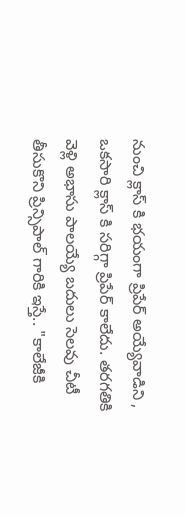నుంచి క్లాస్ కి భయంగా ప్రిపేర్ అయ్యేవాడిని , ఒకసారి క్లాస్ కి సరిగ్గా ప్రిపేర్ కాలేదు. తరగతికి వెళ్లి అభాసు పాలయ్యే బదులు సెలవు చీటీ తీసుకొని ప్రిన్సిపాల్ గారికి ఇస్తే.. "కాలేజీకి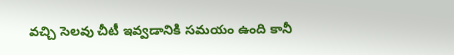వచ్చి సెలవు చీటీ ఇవ్వడానికి సమయం ఉంది కానీ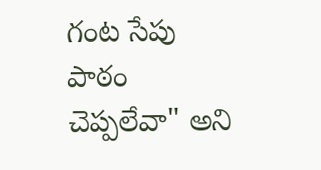గంట సేపు పాఠం చెప్పలేవా" అని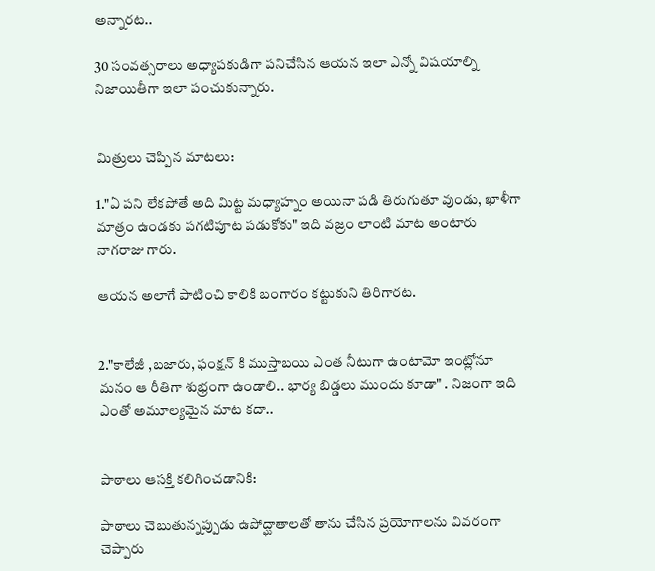అన్నారట..

30 సంవత్సరాలు అధ్యాపకుడిగా పనిచేసిన ఆయన ఇలా ఎన్నో విషయాల్ని నిజాయితీగా ఇలా పంచుకున్నారు.


మిత్రులు చెప్పిన మాటలు:

1."ఏ పని లేకపోతే అది మిట్ట మధ్యాహ్నం అయినా పడి తిరుగుతూ వుండు, ఖాళీగా మాత్రం ఉండకు పగటిపూట పడుకోకు" ఇది వజ్రం లాంటి మాట అంటారు నాగరాజు గారు.

ఆయన అలాగే పాటించి కాలికి బంగారం కట్టుకుని తిరిగారట.


2."కాలేజీ ,బజారు, ఫంక్షన్ కి ముస్తాబయి ఎంత నీటుగా ఉంటామో ఇంట్లోనూ మనం ఆ రీతిగా శుభ్రంగా ఉండాలి.. భార్య బిడ్డలు ముందు కూడా" . నిజంగా ఇది ఎంతో అమూల్యమైన మాట కదా..


పాఠాలు ఆసక్తి కలిగించడానికి:

పాఠాలు చెబుతున్నప్పుడు ఉపోద్ఘాతాలతో తాను చేసిన ప్రయోగాలను వివరంగా చెప్పారు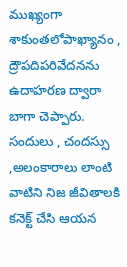ముఖ్యంగా శాకుంతలోపాఖ్యానం , ద్రౌపదిపరివేదనను ఉదాహరణ ద్వారా బాగా చెప్పారు. సందులు , చందస్సు ,అలంకారాలు లాంటి వాటిని నిజ జీవితాలకి కనెక్ట్ చేసి ఆయన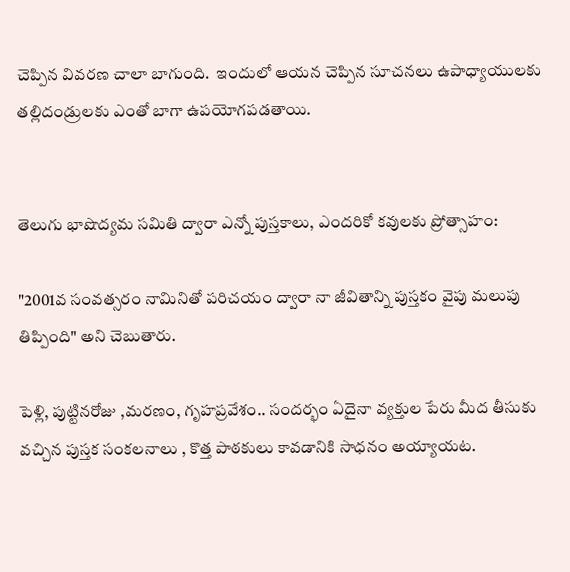చెప్పిన వివరణ చాలా బాగుంది.  ఇందులో ఆయన చెప్పిన సూచనలు ఉపాధ్యాయులకు తల్లిదండ్రులకు ఎంతో బాగా ఉపయోగపడతాయి.


తెలుగు భాషొద్యమ సమితి ద్వారా ఎన్నో పుస్తకాలు, ఎందరికో కవులకు ప్రోత్సాహం:

"2001వ సంవత్సరం నామినితో పరిచయం ద్వారా నా జీవితాన్ని పుస్తకం వైపు మలుపు తిప్పింది" అని చెబుతారు.

పెళ్లి, పుట్టినరోజు ,మరణం, గృహప్రవేశం.. సందర్భం ఏదైనా వ్యక్తుల పేరు మీద తీసుకు వచ్చిన పుస్తక సంకలనాలు , కొత్త పాఠకులు కావడానికి సాధనం అయ్యాయట.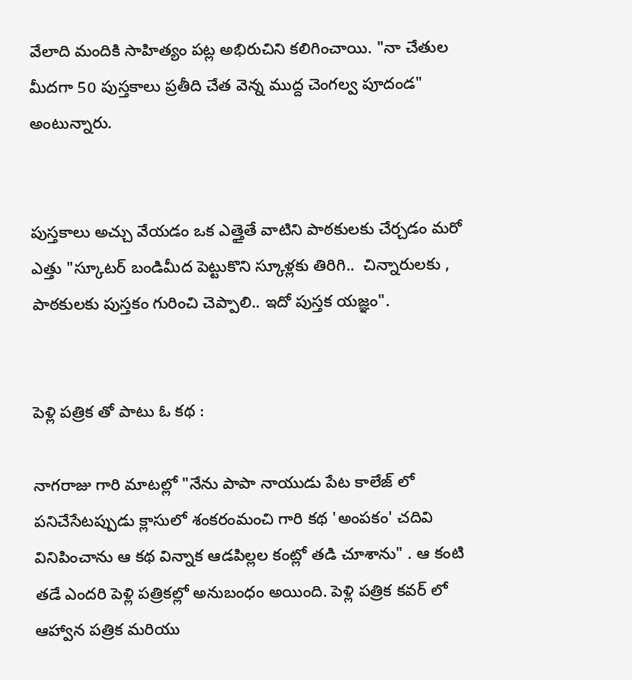వేలాది మందికి సాహిత్యం పట్ల అభిరుచిని కలిగించాయి. "నా చేతుల మీదగా 50 పుస్తకాలు ప్రతీది చేత వెన్న ముద్ద చెంగల్వ పూదండ" అంటున్నారు.


పుస్తకాలు అచ్చు వేయడం ఒక ఎత్తైతే వాటిని పాఠకులకు చేర్చడం మరో ఎత్తు "స్కూటర్ బండిమీద పెట్టుకొని స్కూళ్లకు తిరిగి..  చిన్నారులకు , పాఠకులకు పుస్తకం గురించి చెప్పాలి.. ఇదో పుస్తక యజ్ఞం".


పెళ్లి పత్రిక తో పాటు ఓ కథ :

నాగరాజు గారి మాటల్లో "నేను పాపా నాయుడు పేట కాలేజ్ లో పనిచేసేటప్పుడు క్లాసులో శంకరంమంచి గారి కథ 'అంపకం' చదివి వినిపించాను ఆ కథ విన్నాక ఆడపిల్లల కంట్లో తడి చూశాను" . ఆ కంటి తడే ఎందరి పెళ్లి పత్రికల్లో అనుబంధం అయింది. పెళ్లి పత్రిక కవర్ లో ఆహ్వాన పత్రిక మరియు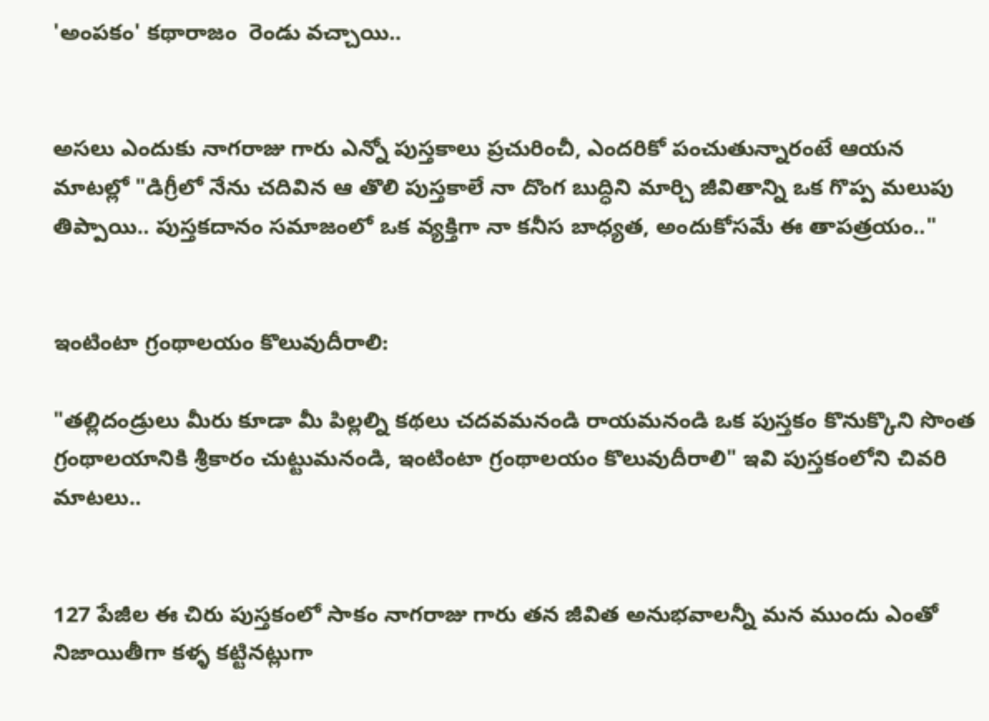'అంపకం' కథారాజం  రెండు వచ్చాయి..


అసలు ఎందుకు నాగరాజు గారు ఎన్నో పుస్తకాలు ప్రచురించీ, ఎందరికో పంచుతున్నారంటే ఆయన మాటల్లో "డిగ్రీలో నేను చదివిన ఆ తొలి పుస్తకాలే నా దొంగ బుద్ధిని మార్చి జీవితాన్ని ఒక గొప్ప మలుపు తిప్పాయి.. పుస్తకదానం సమాజంలో ఒక వ్యక్తిగా నా కనీస బాధ్యత, అందుకోసమే ఈ తాపత్రయం.."


ఇంటింటా గ్రంథాలయం కొలువుదీరాలి:

"తల్లిదండ్రులు మీరు కూడా మీ పిల్లల్ని కథలు చదవమనండి రాయమనండి ఒక పుస్తకం కొనుక్కొని సొంత గ్రంథాలయానికి శ్రీకారం చుట్టుమనండి, ఇంటింటా గ్రంథాలయం కొలువుదీరాలి" ఇవి పుస్తకంలోని చివరి మాటలు..


127 పేజీల ఈ చిరు పుస్తకంలో సాకం నాగరాజు గారు తన జీవిత అనుభవాలన్నీ మన ముందు ఎంతో నిజాయితీగా కళ్ళ కట్టినట్లుగా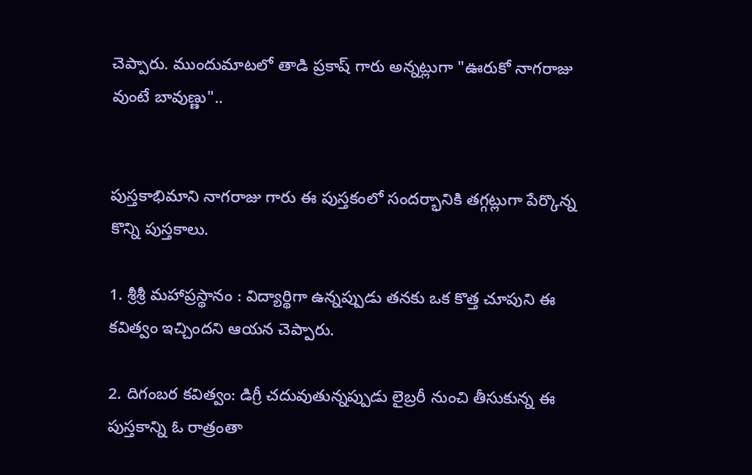చెప్పారు. ముందుమాటలో తాడి ప్రకాష్ గారు అన్నట్లుగా "ఊరుకో నాగరాజు వుంటే బావుణ్ణు"..


పుస్తకాభిమాని నాగరాజు గారు ఈ పుస్తకంలో సందర్భానికి తగ్గట్లుగా పేర్కొన్న కొన్ని పుస్తకాలు.

1. శ్రీశ్రీ మహాప్రస్థానం : విద్యార్థిగా ఉన్నప్పుడు తనకు ఒక కొత్త చూపుని ఈ కవిత్వం ఇచ్చిందని ఆయన చెప్పారు.

2. దిగంబర కవిత్వం: డిగ్రీ చదువుతున్నప్పుడు లైబ్రరీ నుంచి తీసుకున్న ఈ పుస్తకాన్ని ఓ రాత్రంతా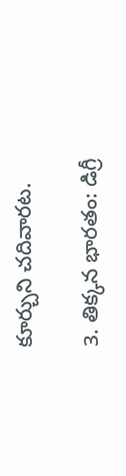కూర్చుని చదివారట.

3. తిక్కన భారతం: డిగ్రీ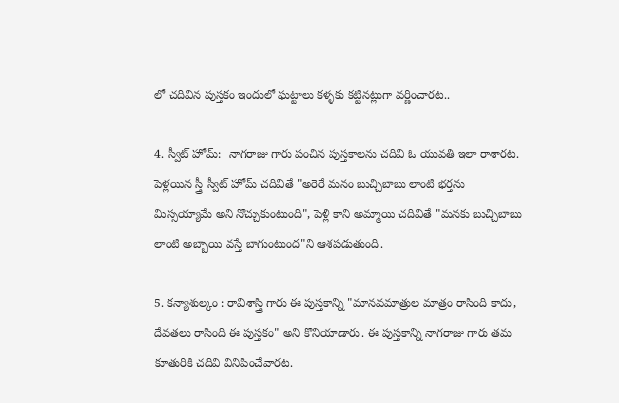లో చదివిన పుస్తకం ఇందులో ఘట్టాలు కళ్ళకు కట్టినట్లుగా వర్ణించారట..

4. స్వీట్ హోమ్:  నాగరాజు గారు పంచిన పుస్తకాలను చదివి ఓ యువతి ఇలా రాశారట. పెళ్లయిన స్త్రీ స్వీట్ హోమ్ చదివితే "అరెరే మనం బుచ్చిబాబు లాంటి భర్తను మిస్సయ్యామే అని నొచ్చుకుంటుంది", పెళ్లి కాని అమ్మాయి చదివితే "మనకు బుచ్చిబాబు లాంటి అబ్బాయి వస్తే బాగుంటుంద"ని ఆశపడుతుంది.

5. కన్యాశుల్కం : రావిశాస్త్రి గారు ఈ పుస్తకాన్ని "మానవమాత్రుల మాత్రం రాసింది కాదు, దేవతలు రాసింది ఈ పుస్తకం" అని కొనియాడారు. ఈ పుస్తకాన్ని నాగరాజు గారు తమ కూతురికి చదివి వినిపించేవారట.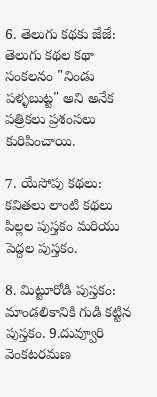6. తెలుగు కథకు జేజే: తెలుగు కథల కథా సంకలనం "నిండు పళ్ళబుట్ట" అని అనేక పత్రికలు ప్రశంసలు కురిపించాయి.

7. యేసోపు కథలు: కవితలు లాంటి కథలు పిల్లల పుస్తకం మరియు పెద్దల పుస్తకం.

8. మిట్టూరోడి పుస్తకం: మాండలికానికి గుడి కట్టిన పుస్తకం. 9.దువ్వూరి వెంకటరమణ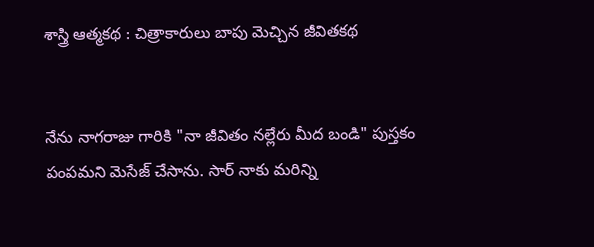శాస్త్రి ఆత్మకథ : చిత్రాకారులు బాపు మెచ్చిన జీవితకథ


నేను నాగరాజు గారికి "నా జీవితం నల్లేరు మీద బండి" పుస్తకం పంపమని మెసేజ్ చేసాను. సార్ నాకు మరిన్ని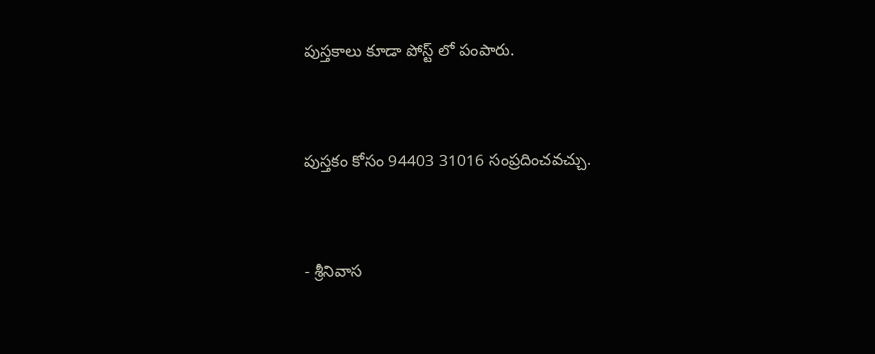పుస్తకాలు కూడా పోస్ట్ లో పంపారు.


పుస్తకం కోసం 94403 31016 సంప్రదించవచ్చు.


- శ్రీనివాస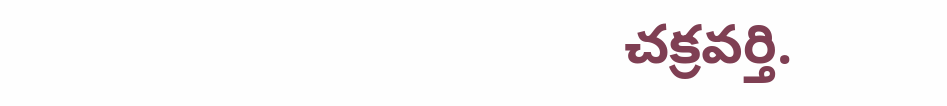చక్రవర్తి.